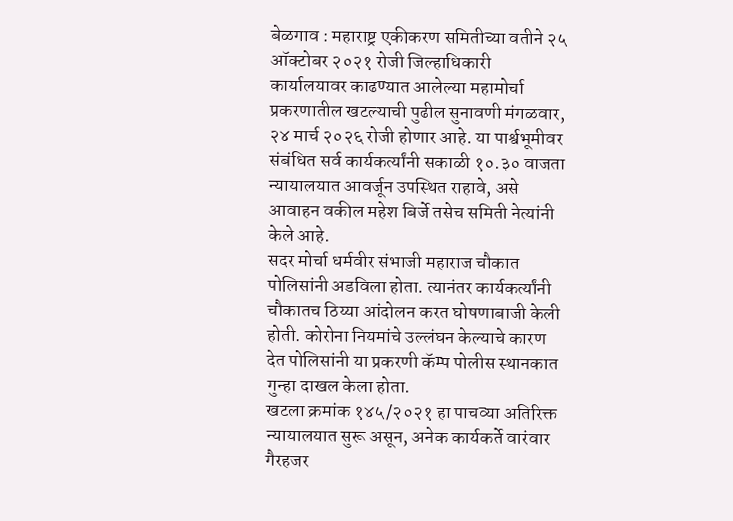बेळगाव : महाराष्ट्र एकीकरण समितीच्या वतीने २५ ऑक्टोबर २०२१ रोजी जिल्हाधिकारी कार्यालयावर काढण्यात आलेल्या महामोर्चा प्रकरणातील खटल्याची पुढील सुनावणी मंगळवार, २४ मार्च २०२६ रोजी होणार आहे. या पार्श्वभूमीवर संबंधित सर्व कार्यकर्त्यांनी सकाळी १०.३० वाजता न्यायालयात आवर्जून उपस्थित राहावे, असे आवाहन वकील महेश बिर्जे तसेच समिती नेत्यांनी केले आहे.
सदर मोर्चा धर्मवीर संभाजी महाराज चौकात पोलिसांनी अडविला होता. त्यानंतर कार्यकर्त्यांनी चौकातच ठिय्या आंदोलन करत घोषणाबाजी केली होती. कोरोना नियमांचे उल्लंघन केल्याचे कारण देत पोलिसांनी या प्रकरणी कॅम्प पोलीस स्थानकात गुन्हा दाखल केला होता.
खटला क्रमांक १४५/२०२१ हा पाचव्या अतिरिक्त न्यायालयात सुरू असून, अनेक कार्यकर्ते वारंवार गैरहजर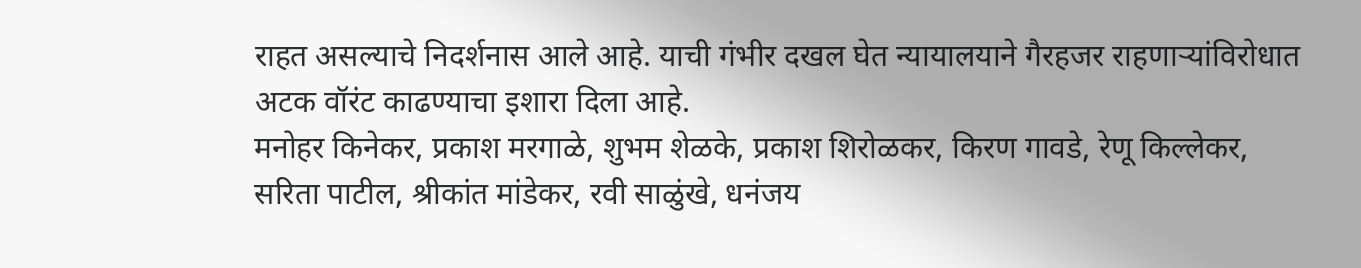राहत असल्याचे निदर्शनास आले आहे. याची गंभीर दखल घेत न्यायालयाने गैरहजर राहणाऱ्यांविरोधात अटक वॉरंट काढण्याचा इशारा दिला आहे.
मनोहर किनेकर, प्रकाश मरगाळे, शुभम शेळके, प्रकाश शिरोळकर, किरण गावडे, रेणू किल्लेकर, सरिता पाटील, श्रीकांत मांडेकर, रवी साळुंखे, धनंजय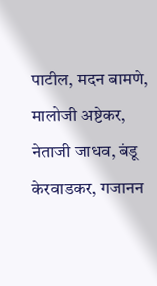पाटील, मदन बामणे, मालोजी अष्टेकर, नेताजी जाधव, बंडू केरवाडकर, गजानन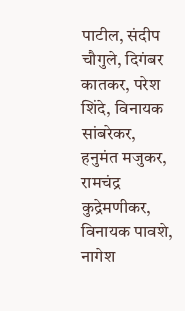पाटील, संदीप चौगुले, दिगंबर कातकर, परेश शिंदे, विनायक सांबरेकर, हनुमंत मजुकर, रामचंद्र कुद्रेमणीकर, विनायक पावशे, नागेश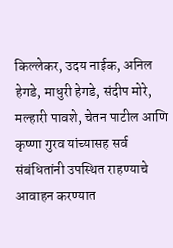किल्लेकर, उदय नाईक, अनिल हेगडे, माधुरी हेगडे, संदीप मोरे, मल्हारी पावशे, चेतन पाटील आणि कृष्णा गुरव यांच्यासह सर्व संबंधितांनी उपस्थित राहण्याचे आवाहन करण्यात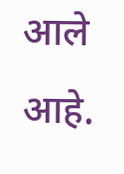आले आहे.